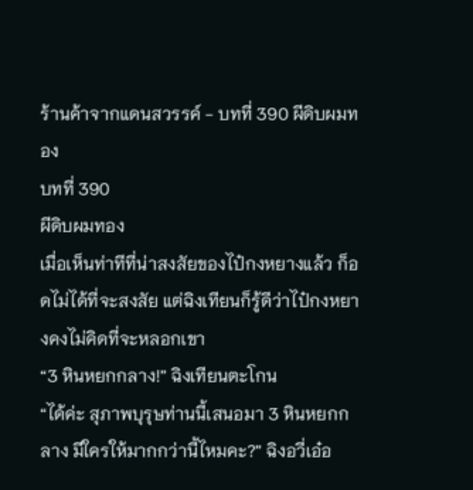ร้านค้าจากแดนสวรรค์ - บทที่ 390 ผีดิบผมทอง
บทที่ 390
ผีดิบผมทอง
เมื่อเห็นท่าทีที่น่าสงสัยของไป๋กงหยางแล้ว ก็อดไม่ได้ที่จะสงสัย แต่ฉิงเทียนก็รู้ดีว่าไป๋กงหยางคงไม่คิดที่จะหลอกเขา
“3 หินหยกกลาง!” ฉิงเทียนตะโกน
“ได้ค่ะ สุภาพบุรุษท่านนี้เสนอมา 3 หินหยกกลาง มีใครให้มากกว่านี้ไหมคะ?” ฉิงอวี่เอ๋อ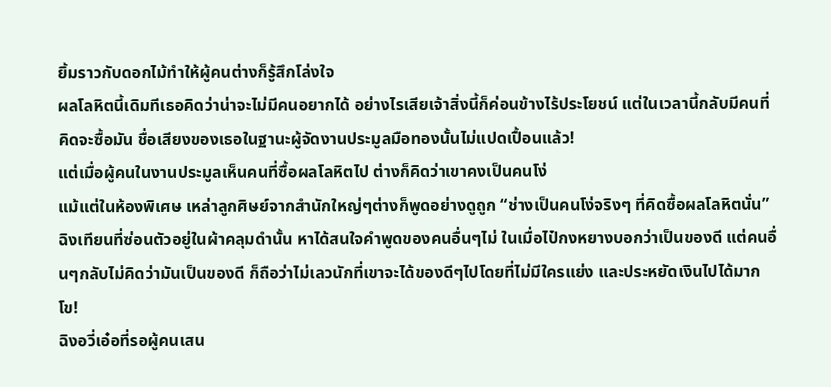ยิ้มราวกับดอกไม้ทำให้ผู้คนต่างก็รู้สึกโล่งใจ
ผลโลหิตนี้เดิมทีเธอคิดว่าน่าจะไม่มีคนอยากได้ อย่างไรเสียเจ้าสิ่งนี้ก็ค่อนข้างไร้ประโยชน์ แต่ในเวลานี้กลับมีคนที่คิดจะซื้อมัน ชื่อเสียงของเธอในฐานะผู้จัดงานประมูลมือทองนั้นไม่แปดเปื้อนแล้ว!
แต่เมื่อผู้คนในงานประมูลเห็นคนที่ซื้อผลโลหิตไป ต่างก็คิดว่าเขาคงเป็นคนโง่
แม้แต่ในห้องพิเศษ เหล่าลูกศิษย์จากสำนักใหญ่ๆต่างก็พูดอย่างดูถูก “ช่างเป็นคนโง่จริงๆ ที่คิดซื้อผลโลหิตนั่น”
ฉิงเทียนที่ซ่อนตัวอยู่ในผ้าคลุมดำนั้น หาได้สนใจคำพูดของคนอื่นๆไม่ ในเมื่อไป๋กงหยางบอกว่าเป็นของดี แต่คนอื่นๆกลับไม่คิดว่ามันเป็นของดี ก็ถือว่าไม่เลวนักที่เขาจะได้ของดีๆไปโดยที่ไม่มีใครแย่ง และประหยัดเงินไปได้มากโข!
ฉิงอวี่เอ๋อที่รอผู้คนเสน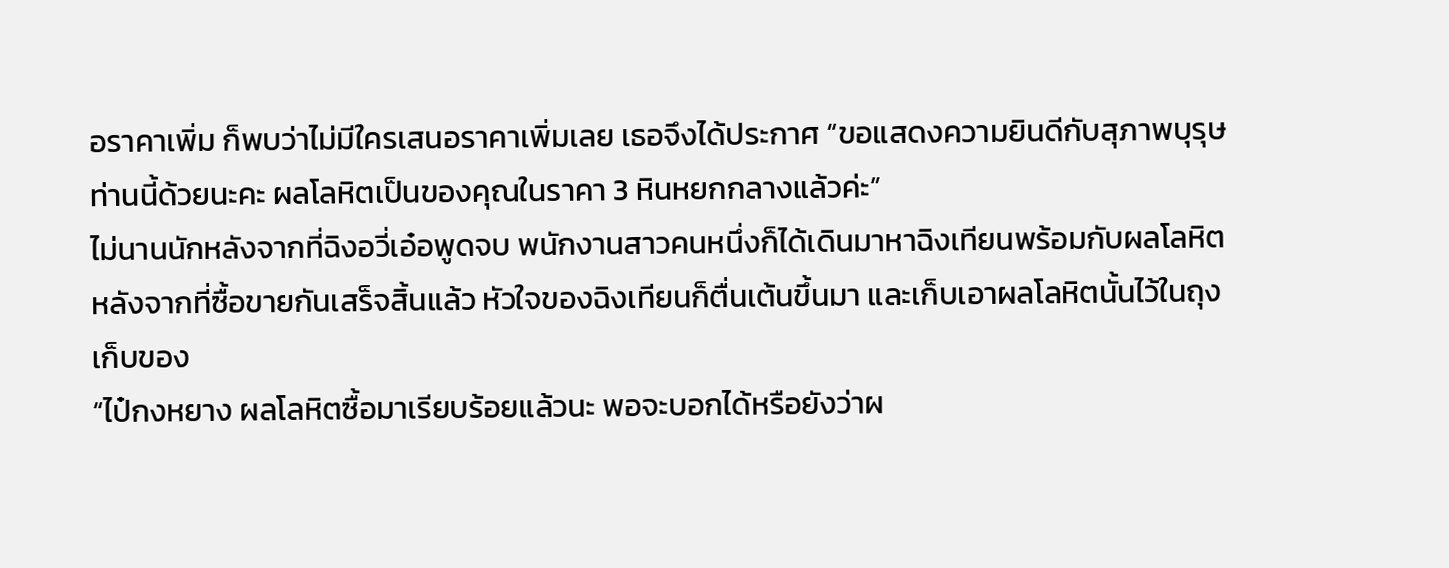อราคาเพิ่ม ก็พบว่าไม่มีใครเสนอราคาเพิ่มเลย เธอจึงได้ประกาศ “ขอแสดงความยินดีกับสุภาพบุรุษท่านนี้ด้วยนะคะ ผลโลหิตเป็นของคุณในราคา 3 หินหยกกลางแล้วค่ะ”
ไม่นานนักหลังจากที่ฉิงอวี่เอ๋อพูดจบ พนักงานสาวคนหนึ่งก็ได้เดินมาหาฉิงเทียนพร้อมกับผลโลหิต หลังจากที่ซื้อขายกันเสร็จสิ้นแล้ว หัวใจของฉิงเทียนก็ตื่นเต้นขึ้นมา และเก็บเอาผลโลหิตนั้นไว้ในถุงเก็บของ
“ไป๋กงหยาง ผลโลหิตซื้อมาเรียบร้อยแล้วนะ พอจะบอกได้หรือยังว่าผ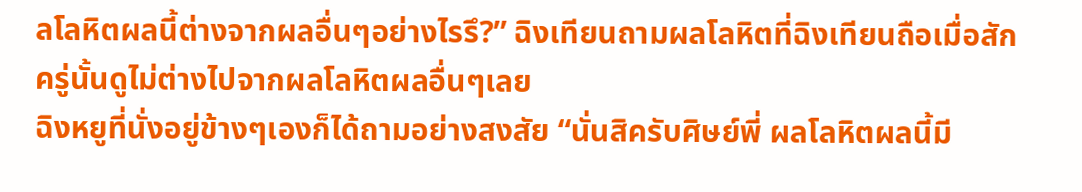ลโลหิตผลนี้ต่างจากผลอื่นๆอย่างไรรึ?” ฉิงเทียนถามผลโลหิตที่ฉิงเทียนถือเมื่อสักครู่นั้นดูไม่ต่างไปจากผลโลหิตผลอื่นๆเลย
ฉิงหยูที่นั่งอยู่ข้างๆเองก็ได้ถามอย่างสงสัย “นั่นสิครับศิษย์พี่ ผลโลหิตผลนี้มี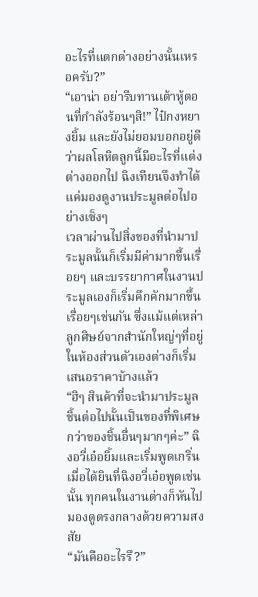อะไรที่แตกต่างอย่างนั้นเหรอครับ?”
“เอาน่า อย่ารีบทานเต้าหู้ตอนที่กำลังร้อนๆสิ!” ไป๋กงหยางยิ้ม และยังไม่ยอมบอกอยู่ดีว่าผลโลหิตลูกนี้มีอะไรที่แต่งต่างออกไป ฉิงเทียนจึงทำได้แค่มองดูงานประมูลต่อไปอย่างเซ็งๆ
เวลาผ่านไปสิ่งของที่นำมาประมูลนั้นก็เริ่มมีค่ามากขึ้นเรื่อยๆ และบรรยากาศในงานประมูลเองก็เริ่มคึกคักมากขึ้นเรื่อยๆเช่นกัน ซึ่งแม้แต่เหล่าลูกศิษย์จากสำนักใหญ่ๆที่อยู่ในห้องส่วนตัวเองต่างก็เริ่มเสนอราคาบ้างแล้ว
“ฮิๆ สินค้าที่จะนำมาประมูลชิ้นต่อไปนั้นเป็นของที่พิเศษกว่าของชิ้นอื่นๆมากๆค่ะ” ฉิงอวี่เอ๋อยิ้มและเริ่มพูดเกริ่น
เมื่อได้ยินที่ฉิงอวี่เอ๋อพูดเช่นนั้น ทุกคนในงานต่างก็หันไปมองดูตรงกลางด้วยความสงสัย
“มันคืออะไรรึ?”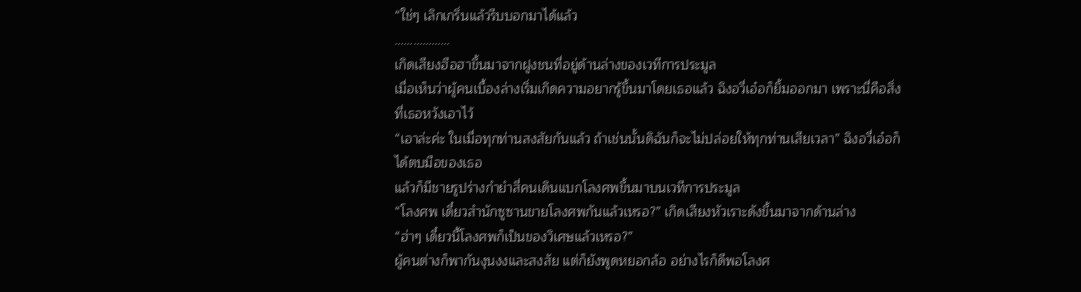“ใช่ๆ เลิกเกริ่นแล้วรีบบอกมาได้แล้ว
………………
เกิดเสียงฮือฮาขึ้นมาจากฝูงชนที่อยู่ด้านล่างของเวทีการประมูล
เมื่อเห็นว่าผู้คนเบื้องล่างเริ่มเกิดความอยากรู้ขึ้นมาโดยเธอแล้ว ฉิงอวี่เอ๋อก็ยิ้มออกมา เพราะนี่คือสิ่งที่เธอหวังเอาไว้
“เอาล่ะค่ะ ในเมื่อทุกท่านสงสัยกันแล้ว ถ้าเช่นนั้นดิฉันก็จะไม่ปล่อยให้ทุกท่านเสียเวลา” ฉิงอวี่เอ๋อก็ได้ตบมือของเธอ
แล้วก็มีชายรูปร่างกำยำสี่คนเดินแบกโลงศพขึ้นมาบนเวทีการประมูล
“โลงศพ เดี๋ยวสำนักซูซานขายโลงศพกันแล้วเหรอ?” เกิดเสียงหัวเราะดังขึ้นมาจากด้านล่าง
“ฮ่าๆ เดี๋ยวนี้โลงศพก็เป็นของวิเศษแล้วเหรอ?”
ผู้คนต่างก็พากันงุนงงและสงสัย แต่ก็ยังพูดหยอกล้อ อย่างไรก็ดีพอโลงศ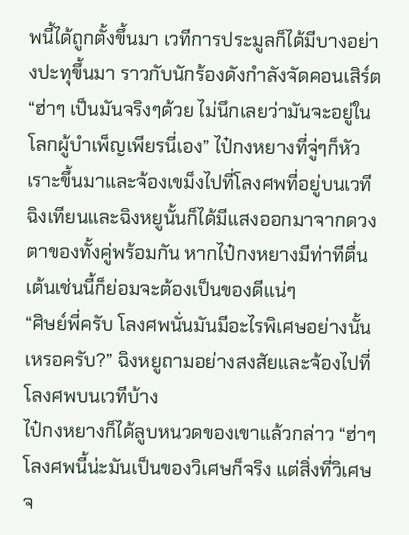พนี้ได้ถูกตั้งขึ้นมา เวทีการประมูลก็ได้มีบางอย่างปะทุขึ้นมา ราวกับนักร้องดังกำลังจัดคอนเสิร์ต
“ฮ่าๆ เป็นมันจริงๆด้วย ไม่นึกเลยว่ามันจะอยู่ในโลกผู้บำเพ็ญเพียรนี่เอง” ไป๋กงหยางที่จู่ๆก็หัวเราะขึ้นมาและจ้องเขม็งไปที่โลงศพที่อยู่บนเวที
ฉิงเทียนและฉิงหยูนั้นก็ได้มีแสงออกมาจากดวงตาของทั้งคู่พร้อมกัน หากไป๋กงหยางมีท่าทีตื่นเต้นเช่นนี้ก็ย่อมจะต้องเป็นของดีแน่ๆ
“ศิษย์พี่ครับ โลงศพนั่นมันมีอะไรพิเศษอย่างนั้นเหรอครับ?” ฉิงหยูถามอย่างสงสัยและจ้องไปที่โลงศพบนเวทีบ้าง
ไป๋กงหยางก็ได้ลูบหนวดของเขาแล้วกล่าว “ฮ่าๆ โลงศพนี้น่ะมันเป็นของวิเศษก็จริง แต่สิ่งที่วิเศษจ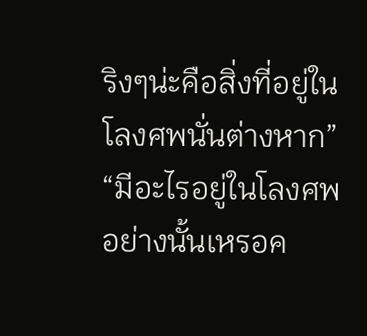ริงๆน่ะคือสิ่งที่อยู่ในโลงศพนั่นต่างหาก”
“มีอะไรอยู่ในโลงศพอย่างนั้นเหรอค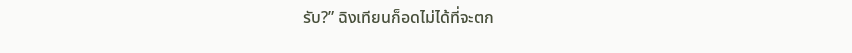รับ?” ฉิงเทียนก็อดไม่ได้ที่จะตก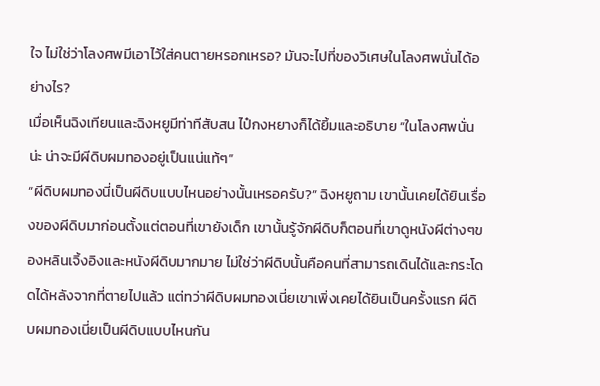ใจ ไม่ใช่ว่าโลงศพมีเอาไว้ใส่คนตายหรอกเหรอ? มันจะไปที่ของวิเศษในโลงศพนั่นได้อย่างไร?
เมื่อเห็นฉิงเทียนและฉิงหยูมีท่าทีสับสน ไป๋กงหยางก็ได้ยิ้มและอธิบาย “ในโลงศพนั่นน่ะ น่าจะมีผีดิบผมทองอยู่เป็นแน่แท้ๆ”
“ผีดิบผมทองนี่เป็นผีดิบแบบไหนอย่างนั้นเหรอครับ?” ฉิงหยูถาม เขานั้นเคยได้ยินเรื่องของผีดิบมาก่อนตั้งแต่ตอนที่เขายังเด็ก เขานั้นรู้จักผีดิบก็ตอนที่เขาดูหนังผีต่างๆของหลินเจิ้งอิงและหนังผีดิบมากมาย ไม่ใช่ว่าผีดิบนั้นคือคนที่สามารถเดินได้และกระโดดได้หลังจากที่ตายไปแล้ว แต่ทว่าผีดิบผมทองเนี่ยเขาเพิ่งเคยได้ยินเป็นครั้งแรก ผีดิบผมทองเนี่ยเป็นผีดิบแบบไหนกัน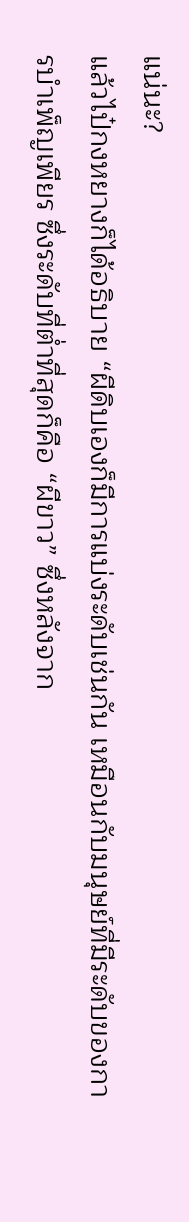แน่นะ?
แล้วไป๋กงหยางก็ได้อธิบาย “ผีดิบเองก็มีการแบ่งระดับเช่นกัน เหมือนกับมนุษย์ที่มีระดับของการบำเพ็ญเพียร ซึ่งระดับที่ต่ำที่สุดก็คือ “ผีขาว” ซึ่งหลังจาก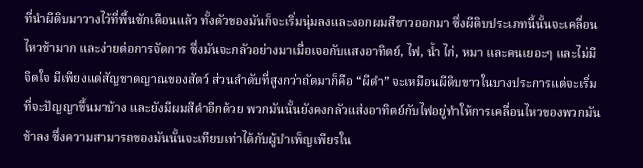ที่นำผีดิบมาวางไว้ที่พื้นซักเดือนแล้ว ทั้งตัวของมันก็จะเริ่มนุ่มลงและงอกผมสีขาวออกมา ซึ่งผีดิบประเภทนี้นั้นจะเคลื่อนไหวช้ามาก และง่ายต่อการจัดการ ซึ่งมันจะกลัวอย่างมาเมื่อเจอกับแสงอาทิตย์, ไฟ, น้ำ ไก่, หมา และคนเยอะๆ และไม่มีจิตใจ มีเพียงแต่สัญชาตญาณของสัตว์ ส่วนลำดับที่สูงกว่าถัดมาก็คือ “ผีดำ” จะเหมือนผีดิบขาวในบางประการแต่จะเริ่มที่จะปัญญาขึ้นมาบ้าง และยังมีผมสีดำอีกด้วย พวกมันนั้นยังคงกลัวแส่งอาทิตย์กับไฟอยู่ทำให้การเคลื่อนไหวของพวกมันช้าลง ซึ่งความสามารถของมันนั้นจะเทียบเท่าได้กับผู้บำเพ็ญเพียรใน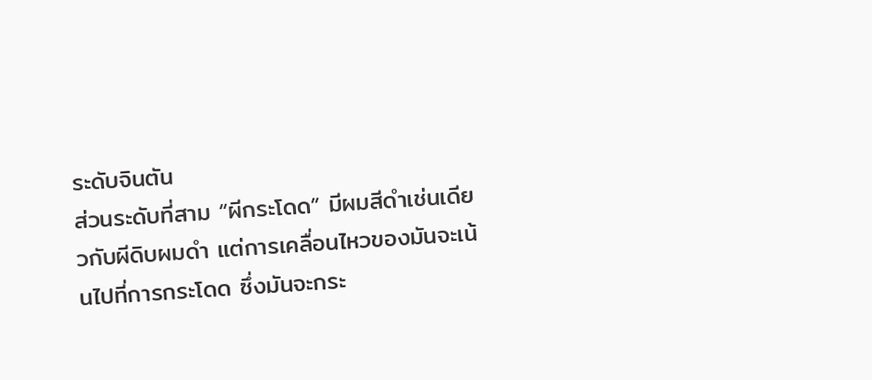ระดับจินตัน
ส่วนระดับที่สาม “ผีกระโดด” มีผมสีดำเช่นเดียวกับผีดิบผมดำ แต่การเคลื่อนไหวของมันจะเน้นไปที่การกระโดด ซึ่งมันจะกระ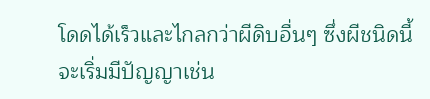โดดได้เร็วและไกลกว่าผีดิบอื่นๆ ซึ่งผีชนิดนี้จะเริ่มมีปัญญาเช่น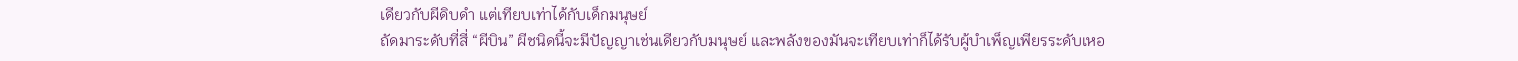เดียวกับผีดิบดำ แต่เทียบเท่าได้กับเด็กมนุษย์
ถัดมาระดับที่สี่ “ผีบิน” ผีชนิดนี้จะมีปัญญาเช่นเดียวกับมนุษย์ และพลังของมันจะเทียบเท่าก็ได้รับผู้บำเพ็ญเพียรระดับเหอ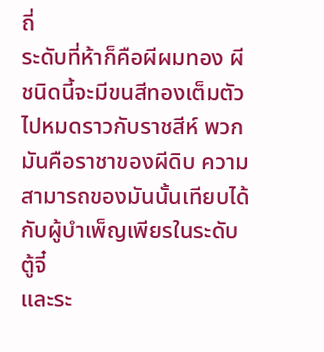ถี่
ระดับที่ห้าก็คือผีผมทอง ผีชนิดนี้จะมีขนสีทองเต็มตัวไปหมดราวกับราชสีห์ พวกมันคือราชาของผีดิบ ความสามารถของมันนั้นเทียบได้กับผู้บำเพ็ญเพียรในระดับตู้จี๋
และระ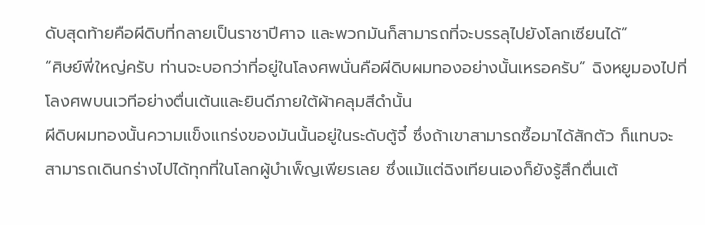ดับสุดท้ายคือผีดิบที่กลายเป็นราชาปีศาจ และพวกมันก็สามารถที่จะบรรลุไปยังโลกเซียนได้”
“ศิษย์พี่ใหญ่ครับ ท่านจะบอกว่าที่อยู่ในโลงศพนั่นคือผีดิบผมทองอย่างนั้นเหรอครับ” ฉิงหยูมองไปที่โลงศพบนเวทีอย่างตื่นเต้นและยินดีภายใต้ผ้าคลุมสีดำนั้น
ผีดิบผมทองนั้นความแข็งแกร่งของมันนั้นอยู่ในระดับตู้จี๋ ซึ่งถ้าเขาสามารถซื้อมาได้สักตัว ก็แทบจะสามารถเดินกร่างไปได้ทุกที่ในโลกผู้บำเพ็ญเพียรเลย ซึ่งแม้แต่ฉิงเทียนเองก็ยังรู้สึกตื่นเต้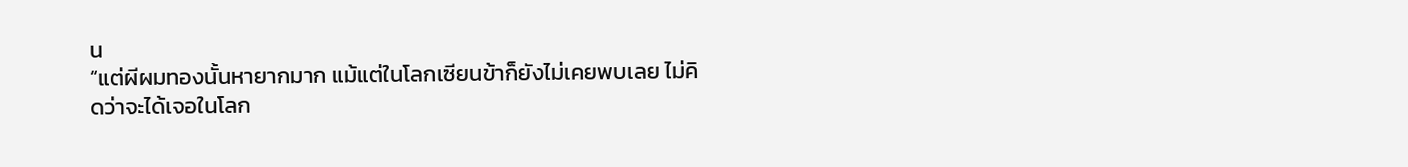น
“แต่ผีผมทองนั้นหายากมาก แม้แต่ในโลกเซียนข้าก็ยังไม่เคยพบเลย ไม่คิดว่าจะได้เจอในโลก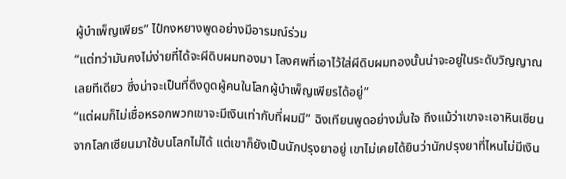ผู้บำเพ็ญเพียร” ไป๋กงหยางพูดอย่างมีอารมณ์ร่วม
“แต่ทว่ามันคงไม่ง่ายที่ได้จะผีดิบผมทองมา โลงศพที่เอาไว้ใส่ผีดิบผมทองนั้นน่าจะอยู่ในระดับวิญญาณเลยทีเดียว ซึ่งน่าจะเป็นที่ดึงดูดผู้คนในโลกผู้บำเพ็ญเพียรได้อยู่”
“แต่ผมก็ไม่เชื่อหรอกพวกเขาจะมีเงินเท่ากับที่ผมมี” ฉิงเทียนพูดอย่างมั่นใจ ถึงแม้ว่าเขาจะเอาหินเซียนจากโลกเซียนมาใช้บนโลกไม่ได้ แต่เขาก็ยังเป็นนักปรุงยาอยู่ เขาไม่เคยได้ยินว่านักปรุงยาที่ไหนไม่มีเงิน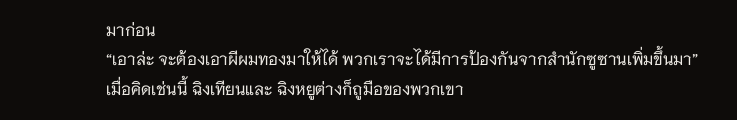มาก่อน
“เอาล่ะ จะต้องเอาผีผมทองมาให้ได้ พวกเราจะได้มีการป้องกันจากสำนักซูซานเพิ่มขึ้นมา” เมื่อคิดเช่นนี้ ฉิงเทียนและ ฉิงหยูต่างก็ถูมือของพวกเขา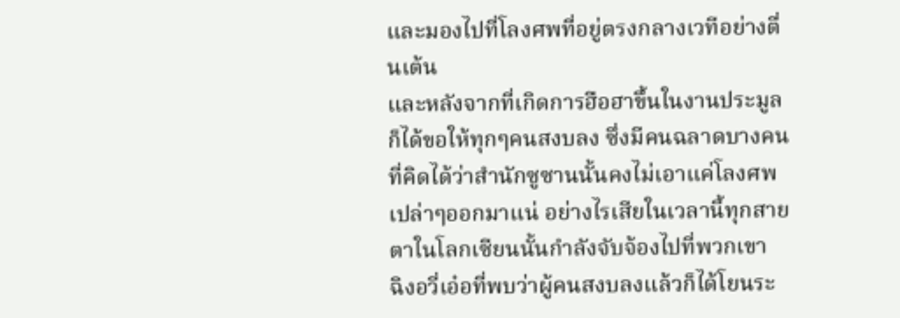และมองไปที่โลงศพที่อยู่ตรงกลางเวทีอย่างตื่นเต้น
และหลังจากที่เกิดการฮือฮาขึ้นในงานประมูล ก็ได้ขอให้ทุกๆคนสงบลง ซึ่งมีคนฉลาดบางคนที่คิดได้ว่าสำนักซูซานนั้นคงไม่เอาแค่โลงศพเปล่าๆออกมาแน่ อย่างไรเสียในเวลานี้ทุกสายตาในโลกเซียนนั้นกำลังจับจ้องไปที่พวกเขา
ฉิงอวี่เอ๋อที่พบว่าผู้คนสงบลงแล้วก็ได้โยนระ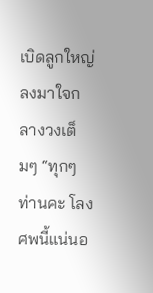เบิดลูกใหญ่ลงมาใจกลางวงเต็มๆ “ทุกๆท่านคะ โลงศพนี้แน่นอ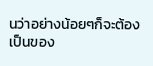นว่าอย่างน้อยๆก็จะต้องเป็นของ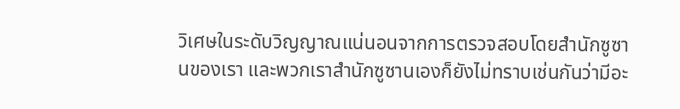วิเศษในระดับวิญญาณแน่นอนจากการตรวจสอบโดยสำนักซูซานของเรา และพวกเราสำนักซูซานเองก็ยังไม่ทราบเช่นกันว่ามีอะ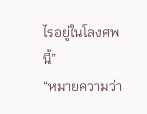ไรอยู่ในโลงศพนี้”
“หมายความว่า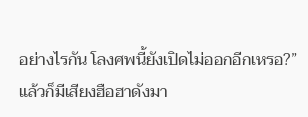อย่างไรกัน โลงศพนี้ยังเปิดไม่ออกอีกเหรอ?” แล้วก็มีเสียงฮือฮาดังมา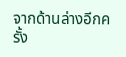จากด้านล่างอีกครั้ง